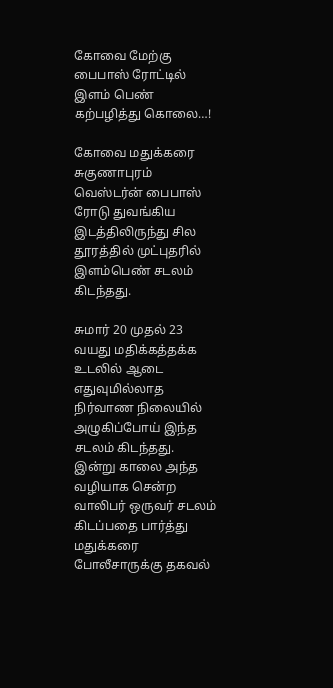கோவை மேற்கு பைபாஸ் ரோட்டில் இளம் பெண் கற்பழித்து கொலை…!

கோவை மதுக்கரை சுகுணாபுரம் வெஸ்டர்ன் பைபாஸ் ரோடு துவங்கிய இடத்திலிருந்து சில தூரத்தில் முட்புதரில் இளம்பெண் சடலம் கிடந்தது.

சுமார் 20 முதல் 23 வயது மதிக்கத்தக்க உடலில் ஆடை எதுவுமில்லாத நிர்வாண நிலையில் அழுகிப்போய் இந்த சடலம் கிடந்தது. இன்று காலை அந்த வழியாக சென்ற வாலிபர் ஒருவர் சடலம் கிடப்பதை பார்த்து மதுக்கரை போலீசாருக்கு தகவல்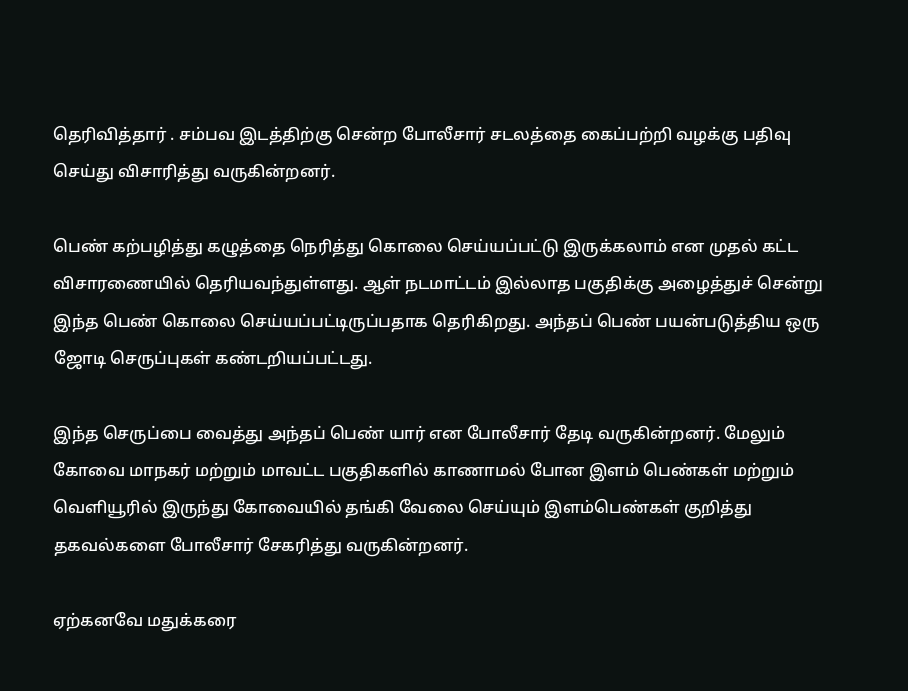தெரிவித்தார் . சம்பவ இடத்திற்கு சென்ற போலீசார் சடலத்தை கைப்பற்றி வழக்கு பதிவு செய்து விசாரித்து வருகின்றனர்.

பெண் கற்பழித்து கழுத்தை நெரித்து கொலை செய்யப்பட்டு இருக்கலாம் என முதல் கட்ட விசாரணையில் தெரியவந்துள்ளது. ஆள் நடமாட்டம் இல்லாத பகுதிக்கு அழைத்துச் சென்று இந்த பெண் கொலை செய்யப்பட்டிருப்பதாக தெரிகிறது. அந்தப் பெண் பயன்படுத்திய ஒரு ஜோடி செருப்புகள் கண்டறியப்பட்டது.

இந்த செருப்பை வைத்து அந்தப் பெண் யார் என போலீசார் தேடி வருகின்றனர். மேலும் கோவை மாநகர் மற்றும் மாவட்ட பகுதிகளில் காணாமல் போன இளம் பெண்கள் மற்றும் வெளியூரில் இருந்து கோவையில் தங்கி வேலை செய்யும் இளம்பெண்கள் குறித்து தகவல்களை போலீசார் சேகரித்து வருகின்றனர்.

ஏற்கனவே மதுக்கரை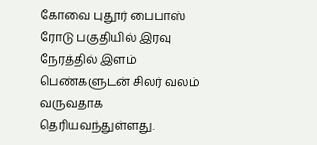கோவை புதூர் பைபாஸ் ரோடு பகுதியில் இரவு நேரத்தில் இளம் பெண்களுடன் சிலர் வலம் வருவதாக தெரியவந்துள்ளது.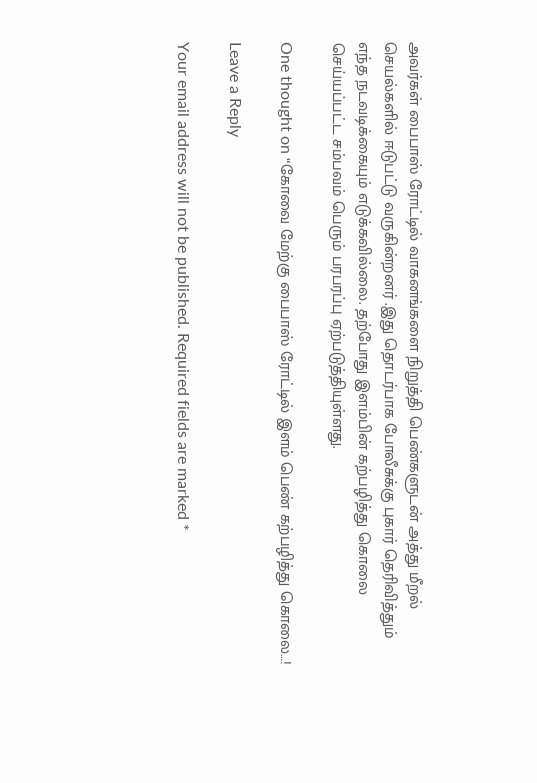அவர்கள் பைபாஸ் ரோட்டில் வாகனங்களை நிறுத்தி பெண்களுடன் அத்து மீறல் செயல்களில் ஈடுபட்டு வருகின்றனர் .இது தொடர்பாக போலீசுக்கு புகார் தெரிவித்தும் எந்த நடவடிக்கையும் எடுக்கவில்லை. தற்போது இளம்பின் கற்பழித்து கொலை செய்யப்பட்ட சம்பவம் பெரும் பரபரப்பு ஏற்படுத்தியுள்ளது.

One thought on “கோவை மேற்கு பைபாஸ் ரோட்டில் இளம் பெண் கற்பழித்து கொலை…!

Leave a Reply

Your email address will not be published. Required fields are marked *